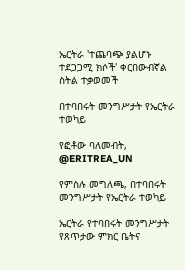ኤርትራ 'ተጨባጭ ያልሆኑ ተደጋጋሚ ክሶች' ቀርበውብኛል ስትል ተቃወመች

በተባበሩት መንግሥታት የኤርትራ ተወካይ

የፎቶው ባለመብት, @ERITREA_UN

የምስሉ መግለጫ, በተባበሩት መንግሥታት የኤርትራ ተወካይ

ኤርትራ የተባበሩት መንግሥታት የጸጥታው ምክር ቤትና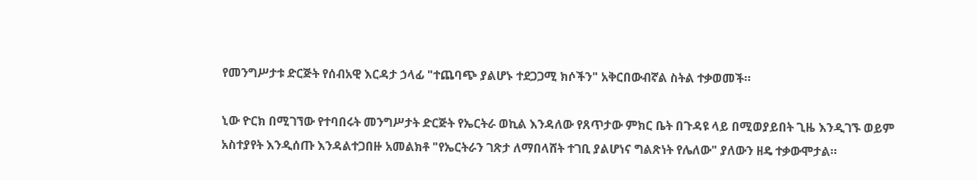የመንግሥታቱ ድርጅት የሰብአዊ እርዳታ ኃላፊ "ተጨባጭ ያልሆኑ ተደጋጋሚ ክሶችን" አቅርበውብኛል ስትል ተቃወመች።

ኒው ዮርክ በሚገኘው የተባበሩት መንግሥታት ድርጅት የኤርትራ ወኪል እንዳለው የጸጥታው ምክር ቤት በጉዳዩ ላይ በሚወያይበት ጊዜ እንዲገኙ ወይም አስተያየት እንዲሰጡ እንዳልተጋበዙ አመልክቶ "የኤርትራን ገጽታ ለማበላሸት ተገቢ ያልሆነና ግልጽነት የሌለው" ያለውን ዘዴ ተቃውሞታል።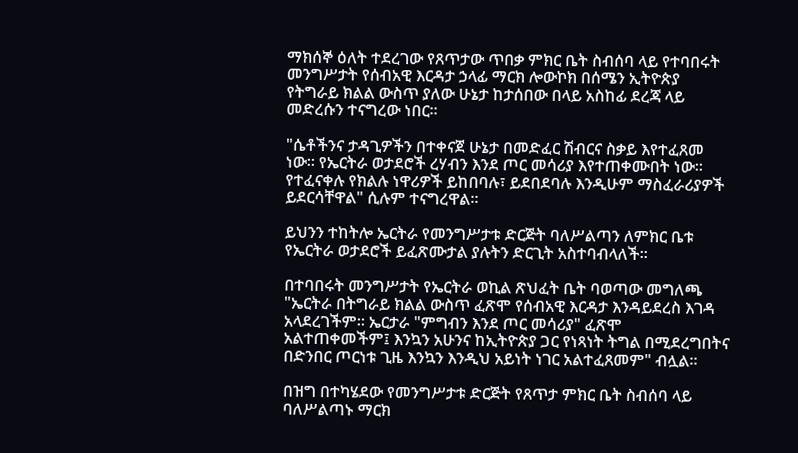ማክሰኞ ዕለት ተደረገው የጸጥታው ጥበቃ ምክር ቤት ስብሰባ ላይ የተባበሩት መንግሥታት የሰብአዊ እርዳታ ኃላፊ ማርክ ሎውኮክ በሰሜን ኢትዮጵያ የትግራይ ክልል ውስጥ ያለው ሁኔታ ከታሰበው በላይ አስከፊ ደረጃ ላይ መድረሱን ተናግረው ነበር።

"ሴቶችንና ታዳጊዎችን በተቀናጀ ሁኔታ በመድፈር ሽብርና ስቃይ እየተፈጸመ ነው። የኤርትራ ወታደሮች ረሃብን እንደ ጦር መሳሪያ እየተጠቀሙበት ነው። የተፈናቀሉ የክልሉ ነዋሪዎች ይከበባሉ፣ ይደበደባሉ እንዲሁም ማስፈራሪያዎች ይደርሳቸዋል" ሲሉም ተናግረዋል።

ይህንን ተከትሎ ኤርትራ የመንግሥታቱ ድርጅት ባለሥልጣን ለምክር ቤቱ የኤርትራ ወታደሮች ይፈጽሙታል ያሉትን ድርጊት አስተባብላለች።

በተባበሩት መንግሥታት የኤርትራ ወኪል ጽህፈት ቤት ባወጣው መግለጫ "ኤርትራ በትግራይ ክልል ውስጥ ፈጽሞ የሰብአዊ እርዳታ እንዳይደረስ እገዳ አላደረገችም። ኤርታራ "ምግብን እንደ ጦር መሳሪያ" ፈጽሞ አልተጠቀመችም፤ እንኳን አሁንና ከኢትዮጵያ ጋር የነጻነት ትግል በሚደረግበትና በድንበር ጦርነቱ ጊዜ እንኳን እንዲህ አይነት ነገር አልተፈጸመም" ብሏል።

በዝግ በተካሄደው የመንግሥታቱ ድርጅት የጸጥታ ምክር ቤት ስብሰባ ላይ ባለሥልጣኑ ማርክ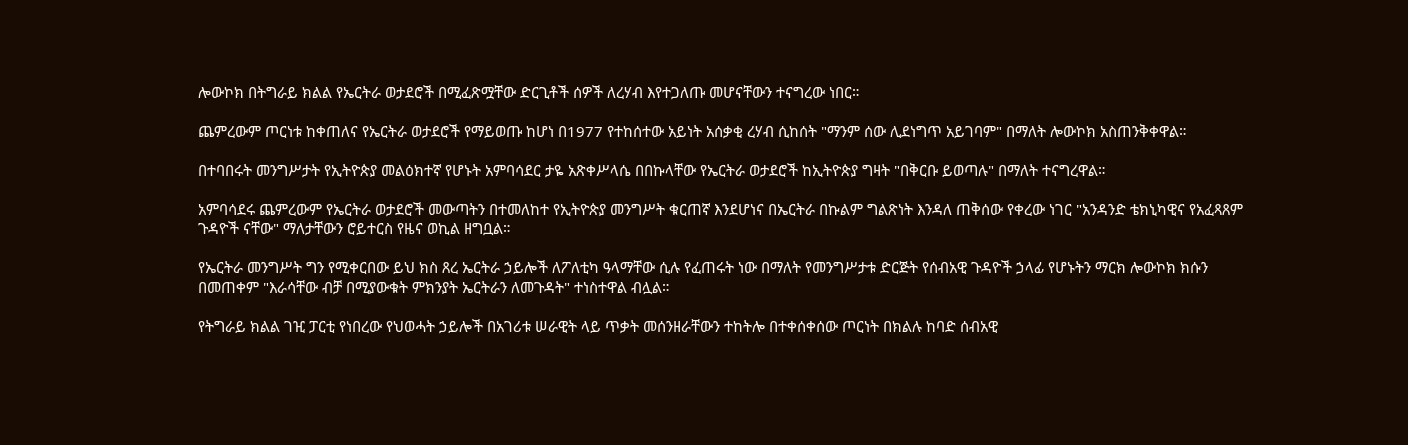ሎውኮክ በትግራይ ክልል የኤርትራ ወታደሮች በሚፈጽሟቸው ድርጊቶች ሰዎች ለረሃብ እየተጋለጡ መሆናቸውን ተናግረው ነበር።

ጨምረውም ጦርነቱ ከቀጠለና የኤርትራ ወታደሮች የማይወጡ ከሆነ በ1977 የተከሰተው አይነት አሰቃቂ ረሃብ ሲከሰት "ማንም ሰው ሊደነግጥ አይገባም" በማለት ሎውኮክ አስጠንቅቀዋል።

በተባበሩት መንግሥታት የኢትዮጵያ መልዕክተኛ የሆኑት አምባሳደር ታዬ አጽቀሥላሴ በበኩላቸው የኤርትራ ወታደሮች ከኢትዮጵያ ግዛት "በቅርቡ ይወጣሉ" በማለት ተናግረዋል።

አምባሳደሩ ጨምረውም የኤርትራ ወታደሮች መውጣትን በተመለከተ የኢትዮጵያ መንግሥት ቁርጠኛ እንደሆነና በኤርትራ በኩልም ግልጽነት እንዳለ ጠቅሰው የቀረው ነገር "አንዳንድ ቴክኒካዊና የአፈጻጸም ጉዳዮች ናቸው" ማለታቸውን ሮይተርስ የዜና ወኪል ዘግቧል።

የኤርትራ መንግሥት ግን የሚቀርበው ይህ ክስ ጸረ ኤርትራ ኃይሎች ለፖለቲካ ዓላማቸው ሲሉ የፈጠሩት ነው በማለት የመንግሥታቱ ድርጅት የሰብአዊ ጉዳዮች ኃላፊ የሆኑትን ማርክ ሎውኮክ ክሱን በመጠቀም "እራሳቸው ብቻ በሚያውቁት ምክንያት ኤርትራን ለመጉዳት" ተነስተዋል ብሏል።

የትግራይ ክልል ገዢ ፓርቲ የነበረው የህወሓት ኃይሎች በአገሪቱ ሠራዊት ላይ ጥቃት መሰንዘራቸውን ተከትሎ በተቀሰቀሰው ጦርነት በክልሉ ከባድ ሰብአዊ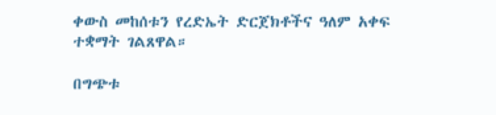ቀውስ መከሰቱን የረድኤት ድርጀክቶችና ዓለም አቀፍ ተቋማት ገልጸዋል።

በግጭቱ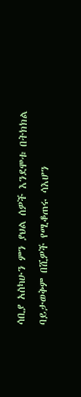ሳቢያ አስካሁን ምን ያህል ሰዎች እንደሞቱ በትክክል ባይታወቅም በሺዎች የሚቆጠሩ ሳእሆን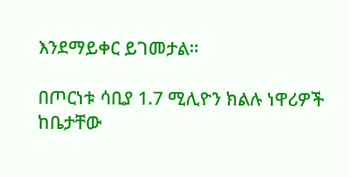እንደማይቀር ይገመታል።

በጦርነቱ ሳቢያ 1.7 ሚሊዮን ክልሉ ነዋሪዎች ከቤታቸው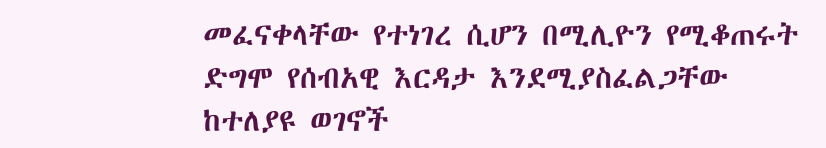መፈናቀላቸው የተነገረ ሲሆን በሚሊዮን የሚቆጠሩት ድግሞ የሰብአዊ እርዳታ እንደሚያስፈልጋቸው ከተለያዩ ወገኖች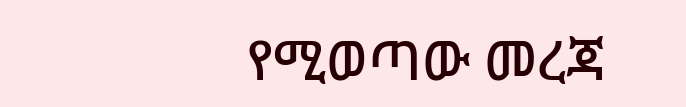የሚወጣው መረጃ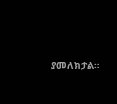ያመለክታል።